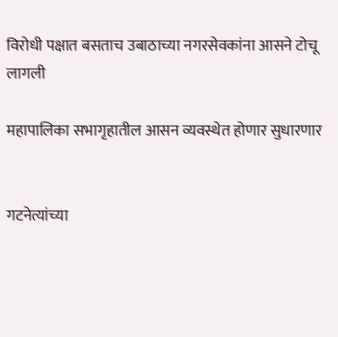विरोधी पक्षात बसताच उबाठाच्या नगरसेवकांना आसने टोचू लागली

महापालिका सभागृहातील आसन व्यवस्थेत होणार सुधारणार


गटनेत्यांच्या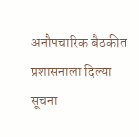अनौपचारिक बैठकीत प्रशासनाला दिल्या सूचना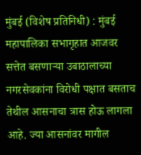मुंबई (विशेष प्रतिनिधी) : मुंबई महापालिका सभागृहात आजवर सत्तेत बसणाऱ्या उबाठालाच्या नगरसेवकांना विरोधी पक्षात बसताच तेथील आसनाचा त्रास होऊ लागला आहे. ज्या आसनांवर मागील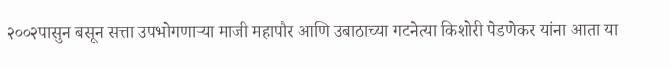२००२पासुन बसून सत्ता उपभोगणाऱ्या माजी महापौर आणि उबाठाच्या गटनेत्या किशोरी पेडणेकर यांना आता या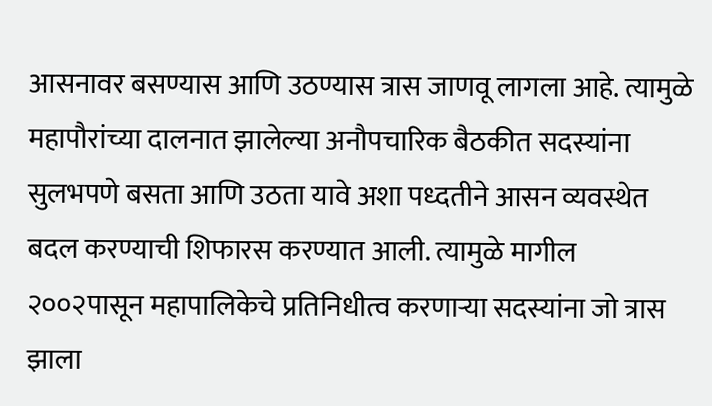आसनावर बसण्यास आणि उठण्यास त्रास जाणवू लागला आहे. त्यामुळे महापौरांच्या दालनात झालेल्या अनौपचारिक बैठकीत सदस्यांना सुलभपणे बसता आणि उठता यावे अशा पध्दतीने आसन व्यवस्थेत बदल करण्याची शिफारस करण्यात आली. त्यामुळे मागील २००२पासून महापालिकेचे प्रतिनिधीत्व करणाऱ्या सदस्यांना जो त्रास झाला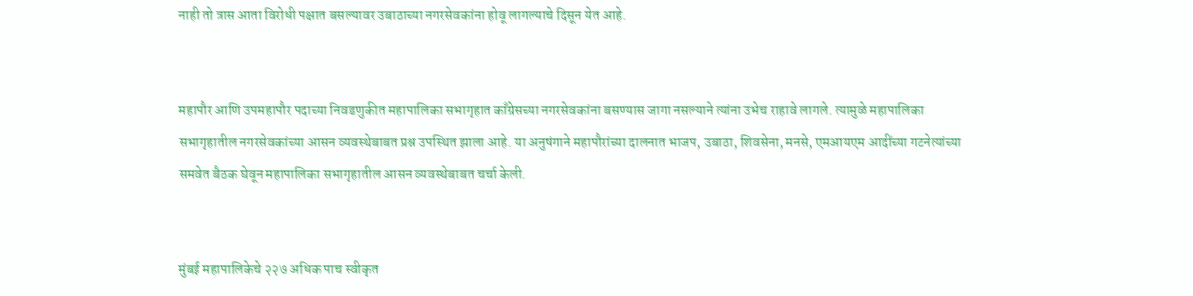नाही तो त्रास आता विरोधी पक्षात बसल्यावर उबाठाच्या नगरसेवकांना होवू लागल्याचे दिसून येत आहे.


महापौर आणि उपमहापौर पदाच्या निवडणुकीत महापालिका सभागृहात काँग्रेसच्या नगरसेवकांना बसण्यास जागा नसल्याने त्यांना उभेच राहावे लागले. त्यामुळे महापालिका सभागृहातील नगरसेवकांच्या आसन व्यवस्थेबाबत प्रश्न उपस्थित झाला आहे. या अनुषंगाने महापौरांच्या दालनात भाजप, उबाठा, शिवसेना, मनसे, एमआयएम आदींच्या गटनेत्यांच्या समवेत बैठक घेवून महापालिका सभागृहातील आसन व्यवस्थेबाबत चर्चा केली.


मुंबई महापालिकेचे २२७ अधिक पाच स्वीकृत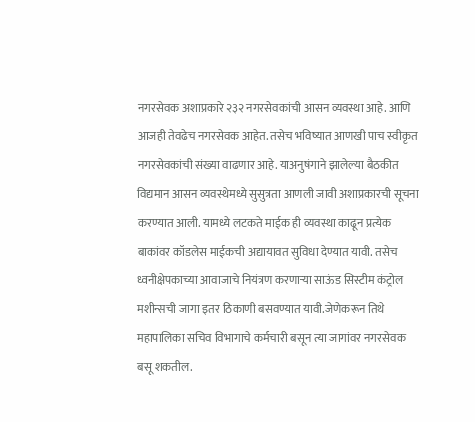नगरसेवक अशाप्रकारे २३२ नगरसेवकांची आसन व्यवस्था आहे. आणि आजही तेवढेच नगरसेवक आहेत. तसेच भविष्यात आणखी पाच स्वीकृत नगरसेवकांची संख्या वाढणार आहे. याअनुषंगाने झालेल्या बैठकीत विद्यमान आसन व्यवस्थेमध्ये सुसुत्रता आणली जावी अशाप्रकारची सूचना करण्यात आली. यामध्ये लटकते माईक ही व्यवस्था काढून प्रत्येक बाकांवर कॉडलेस माईकची अद्यायावत सुविधा देण्यात यावी. तसेच ध्वनीक्षेपकाच्या आवाजाचे नियंत्रण करणाऱ्या साऊंड सिस्टीम कंट्रोल मशीन्सची जागा इतर ठिकाणी बसवण्यात यावी.जेणेकरून तिथे महापालिका सचिव विभागाचे कर्मचारी बसून त्या जागांवर नगरसेवक बसू शकतील.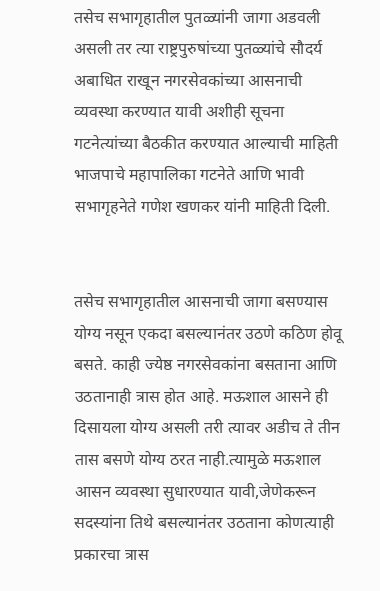तसेच सभागृहातील पुतळ्यांनी जागा अडवली असली तर त्या राष्ट्रपुरुषांच्या पुतळ्यांचे सौदर्य अबाधित राखून नगरसेवकांच्या आसनाची व्यवस्था करण्यात यावी अशीही सूचना गटनेत्यांच्या बैठकीत करण्यात आल्याची माहिती भाजपाचे महापालिका गटनेते आणि भावी सभागृहनेते गणेश खणकर यांनी माहिती दिली.


तसेच सभागृहातील आसनाची जागा बसण्यास योग्य नसून एकदा बसल्यानंतर उठणे कठिण होवू बसते. काही ज्येष्ठ नगरसेवकांना बसताना आणि उठतानाही त्रास होत आहे. मऊशाल आसने ही दिसायला योग्य असली तरी त्यावर अडीच ते तीन तास बसणे योग्य ठरत नाही.त्यामुळे मऊशाल आसन व्यवस्था सुधारण्यात यावी,जेणेकरून सदस्यांना तिथे बसल्यानंतर उठताना कोणत्याही प्रकारचा त्रास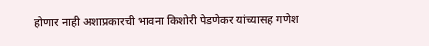होणार नाही अशाप्रकारची भावना किशोरी पेडणेकर यांच्यासह गणेश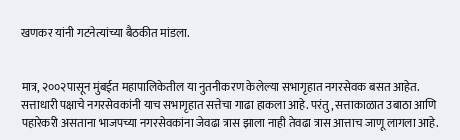खणकर यांनी गटनेत्यांच्या बैठकीत मांडला.


मात्र, २००२पासून मुंबईत महापालिकेतील या नुतनीकरण केलेल्या सभागृहात नगरसेवक बसत आहेत. सत्ताधारी पक्षाचे नगरसेवकांनी याच सभागृहात सत्तेचा गाढा हाकला आहे. परंतु, सत्ताकाळात उबाठा आणि पहारेकरी असताना भाजपच्या नगरसेवकांना जेवढा त्रास झाला नाही तेवढा त्रास आत्ताच जाणू लागला आहे.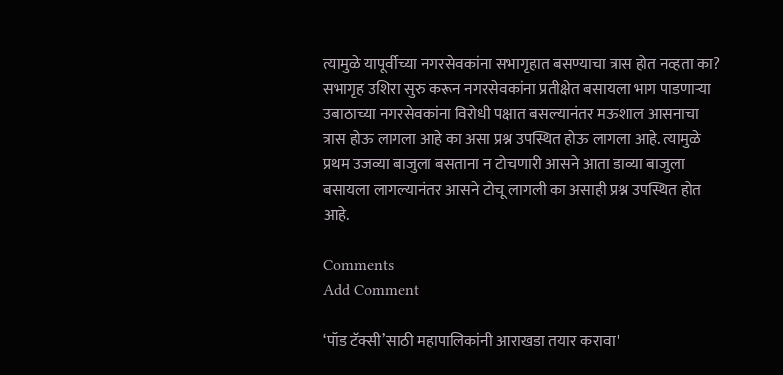त्यामुळे यापूर्वीच्या नगरसेवकांना सभागृहात बसण्याचा त्रास होत नव्हता का? सभागृह उशिरा सुरु करून नगरसेवकांना प्रतीक्षेत बसायला भाग पाडणाऱ्या उबाठाच्या नगरसेवकांना विरोधी पक्षात बसल्यानंतर मऊशाल आसनाचा त्रास होऊ लागला आहे का असा प्रश्न उपस्थित होऊ लागला आहे. त्यामुळे प्रथम उजव्या बाजुला बसताना न टोचणारी आसने आता डाव्या बाजुला बसायला लागल्यानंतर आसने टोचू लागली का असाही प्रश्न उपस्थित होत आहे.

Comments
Add Comment

‘पॉड टॅक्सी’साठी महापालिकांनी आराखडा तयार करावा'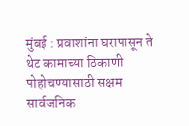मुंबई : प्रवाशांना घरापासून ते थेट कामाच्या ठिकाणी पोहोचण्यासाठी सक्षम सार्वजनिक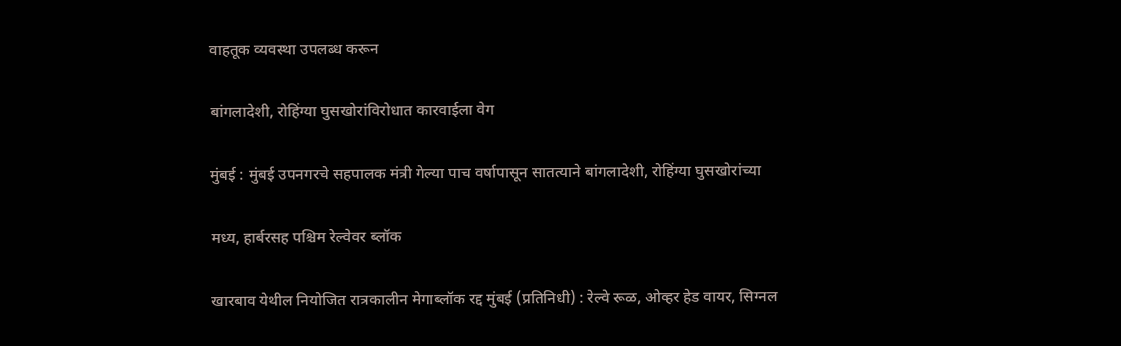वाहतूक व्यवस्था उपलब्ध करून

बांगलादेशी, रोहिंग्या घुसखोरांविरोधात कारवाईला वेग

मुंबई : मुंबई उपनगरचे सहपालक मंत्री गेल्या पाच वर्षापासून सातत्याने बांगलादेशी, रोहिंग्या घुसखोरांच्या

मध्य, हार्बरसह पश्चिम रेल्वेवर ब्लॉक

खारबाव येथील नियोजित रात्रकालीन मेगाब्लॉक रद्द मुंबई (प्रतिनिधी) : रेल्वे रूळ, ओव्हर हेड वायर, सिग्नल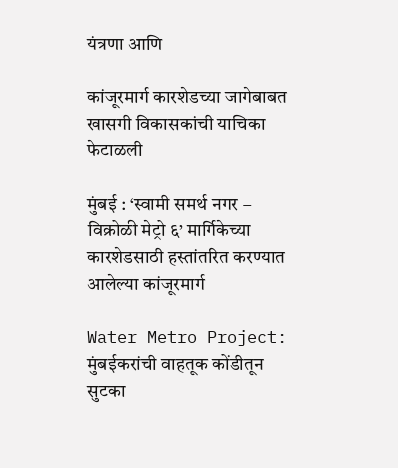यंत्रणा आणि

कांजूरमार्ग कारशेडच्या जागेबाबत खासगी विकासकांची याचिका फेटाळली

मुंबई : ‘स्वामी समर्थ नगर – विक्रोळी मेट्रो ६’ मार्गिकेच्या कारशेडसाठी हस्तांतरित करण्यात आलेल्या कांजूरमार्ग

Water Metro Project: मुंबईकरांची वाहतूक कोंडीतून सुटका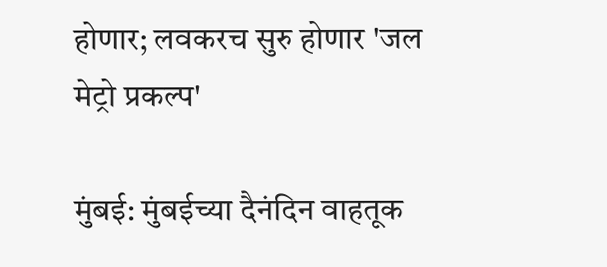होणार; लवकरच सुरु होणार 'जल मेट्रो प्रकल्प'

मुंबई: मुंबईच्या दैनंदिन वाहतूक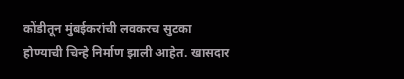कोंडीतून मुंबईकरांची लवकरच सुटका होण्याची चिन्हे निर्माण झाली आहेत. खासदार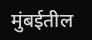मुंबईतील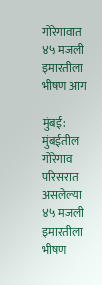गोरेगावात ४५ मजली इमारतीला भीषण आग

मुंबई: मुंबईतील गोरेगाव परिसरात असलेल्या ४५ मजली इमारतीला भीषण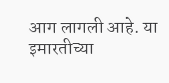आग लागली आहे. या इमारतीच्या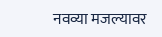नवव्या मजल्यावर